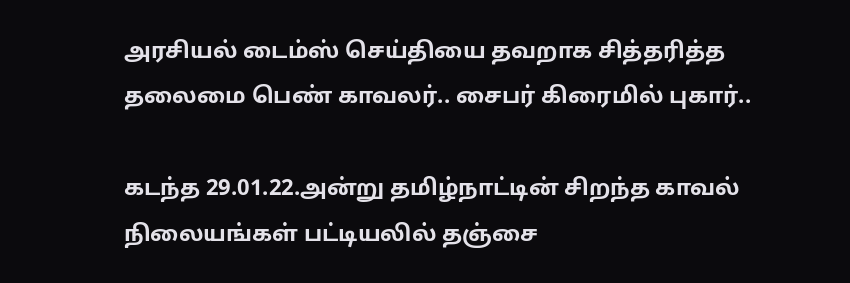அரசியல் டைம்ஸ் செய்தியை தவறாக சித்தரித்த தலைமை பெண் காவலர்.. சைபர் கிரைமில் புகார்..

கடந்த 29.01.22.அன்று தமிழ்நாட்டின் சிறந்த காவல் நிலையங்கள் பட்டியலில் தஞ்சை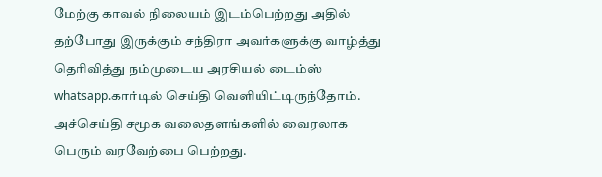மேற்கு காவல் நிலையம் இடம்பெற்றது அதில் தற்போது இருக்கும் சந்திரா அவர்களுக்கு வாழ்த்து தெரிவித்து நம்முடைய அரசியல் டைம்ஸ் whatsapp.கார்டில் செய்தி வெளியிட்டிருந்தோம். அச்செய்தி சமூக வலைதளங்களில் வைரலாக பெரும் வரவேற்பை பெற்றது.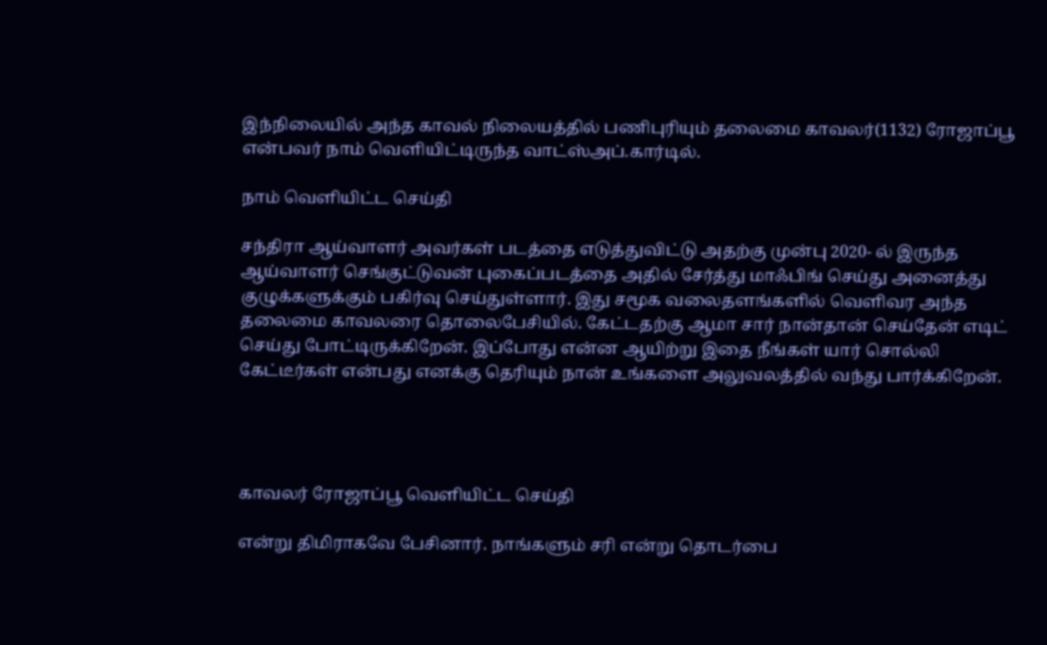இந்நிலையில் அந்த காவல் நிலையத்தில் பணிபுரியும் தலைமை காவலர்(1132) ரோஜாப்பூ என்பவர் நாம் வெளியிட்டிருந்த வாட்ஸ்அப்.கார்டில்.

நாம் வெளியிட்ட செய்தி

சந்திரா ஆய்வாளர் அவர்கள் படத்தை எடுத்துவிட்டு அதற்கு முன்பு 2020- ல் இருந்த ஆய்வாளர் செங்குட்டுவன் புகைப்படத்தை அதில் சேர்த்து மாஃபிங் செய்து அனைத்து குழுக்களுக்கும் பகிர்வு செய்துள்ளார். இது சமூக வலைதளங்களில் வெளிவர அந்த தலைமை காவலரை தொலைபேசியில். கேட்டதற்கு ஆமா சார் நான்தான் செய்தேன் எடிட் செய்து போட்டிருக்கிறேன். இப்போது என்ன ஆயிற்று இதை நீங்கள் யார் சொல்லி கேட்டீர்கள் என்பது எனக்கு தெரியும் நான் உங்களை அலுவலத்தில் வந்து பார்க்கிறேன்.




காவலர் ரோஜாப்பூ வெளியிட்ட செய்தி

என்று திமிராகவே பேசினார். நாங்களும் சரி என்று தொடர்பை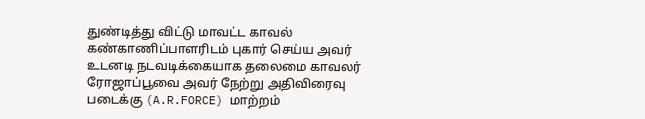துண்டித்து விட்டு மாவட்ட காவல் கண்காணிப்பாளரிடம் புகார் செய்ய அவர் உடனடி நடவடிக்கையாக தலைமை காவலர் ரோஜாப்பூவை அவர் நேற்று அதிவிரைவு படைக்கு (A.R.FORCE) மாற்றம்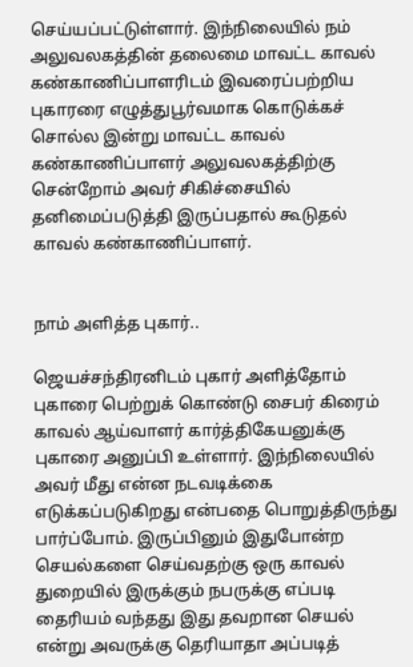செய்யப்பட்டுள்ளார். இந்நிலையில் நம் அலுவலகத்தின் தலைமை மாவட்ட காவல் கண்காணிப்பாளரிடம் இவரைப்பற்றிய புகாரரை எழுத்துபூர்வமாக கொடுக்கச் சொல்ல இன்று மாவட்ட காவல் கண்காணிப்பாளர் அலுவலகத்திற்கு சென்றோம் அவர் சிகிச்சையில் தனிமைப்படுத்தி இருப்பதால் கூடுதல் காவல் கண்காணிப்பாளர்.


நாம் அளித்த புகார்..

ஜெயச்சந்திரனிடம் புகார் அளித்தோம் புகாரை பெற்றுக் கொண்டு சைபர் கிரைம் காவல் ஆய்வாளர் கார்த்திகேயனுக்கு புகாரை அனுப்பி உள்ளார். இந்நிலையில் அவர் மீது என்ன நடவடிக்கை எடுக்கப்படுகிறது என்பதை பொறுத்திருந்து பார்ப்போம். இருப்பினும் இதுபோன்ற செயல்களை செய்வதற்கு ஒரு காவல் துறையில் இருக்கும் நபருக்கு எப்படி தைரியம் வந்தது இது தவறான செயல் என்று அவருக்கு தெரியாதா அப்படித்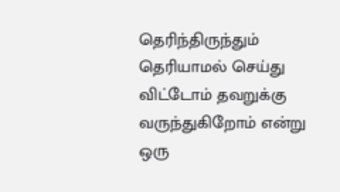தெரிந்திருந்தும் தெரியாமல் செய்து விட்டோம் தவறுக்கு வருந்துகிறோம் என்று ஒரு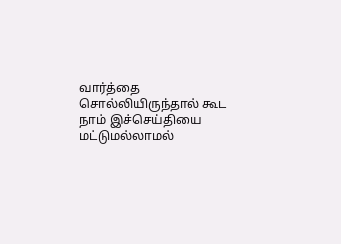வார்த்தை சொல்லியிருந்தால் கூட நாம் இச்செய்தியை மட்டுமல்லாமல்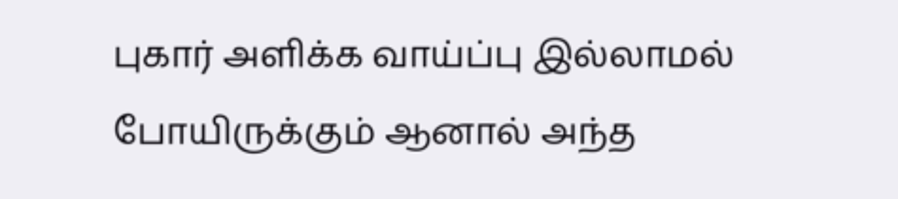புகார் அளிக்க வாய்ப்பு இல்லாமல் போயிருக்கும் ஆனால் அந்த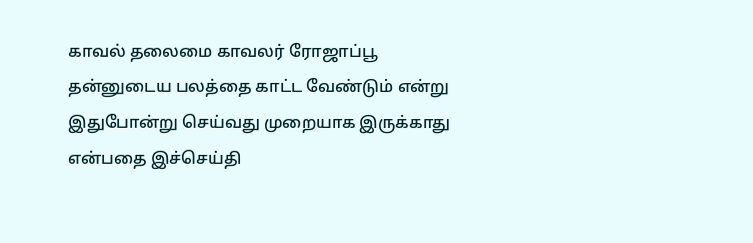காவல் தலைமை காவலர் ரோஜாப்பூ தன்னுடைய பலத்தை காட்ட வேண்டும் என்று இதுபோன்று செய்வது முறையாக இருக்காது என்பதை இச்செய்தி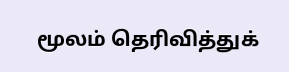மூலம் தெரிவித்துக்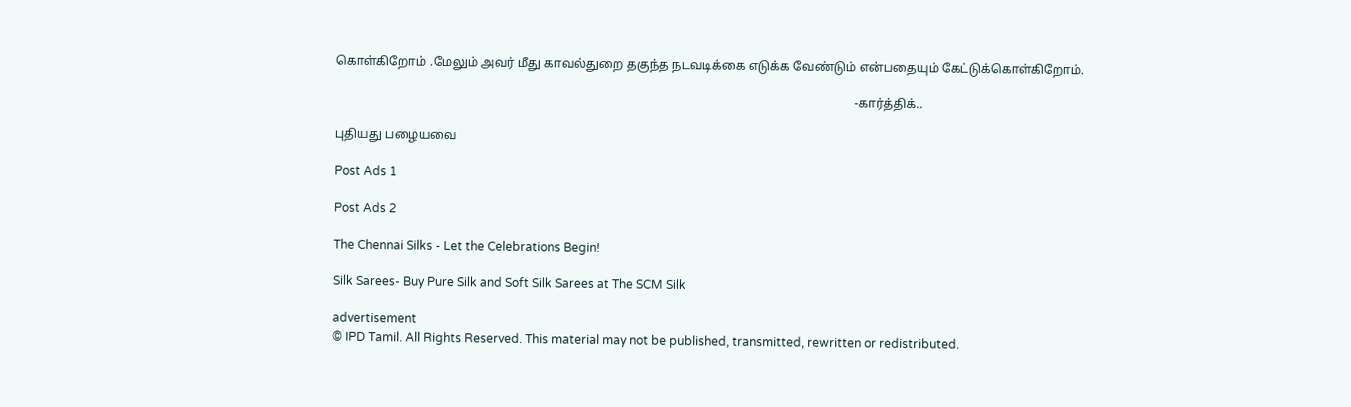கொள்கிறோம் .மேலும் அவர் மீது காவல்துறை தகுந்த நடவடிக்கை எடுக்க வேண்டும் என்பதையும் கேட்டுக்கொள்கிறோம்.

                                                                                                                                                                      -கார்த்திக்..

புதியது பழையவை

Post Ads 1

Post Ads 2

The Chennai Silks - Let the Celebrations Begin!

Silk Sarees- Buy Pure Silk and Soft Silk Sarees at The SCM Silk

advertisement
© IPD Tamil. All Rights Reserved. This material may not be published, transmitted, rewritten or redistributed.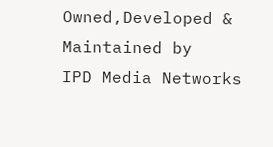Owned,Developed & Maintained by
IPD Media Networks